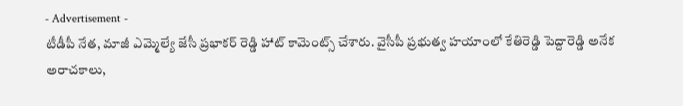- Advertisement -
టీడీపీ నేత, మాజీ ఎమ్మెల్యే జేసీ ప్రభాకర్ రెడ్డి హాట్ కామెంట్స్ చేశారు. వైసీపీ ప్రభుత్వ హయాంలో కేతిరెడ్డి పెద్దారెడ్డి అనేక అరాచకాలు,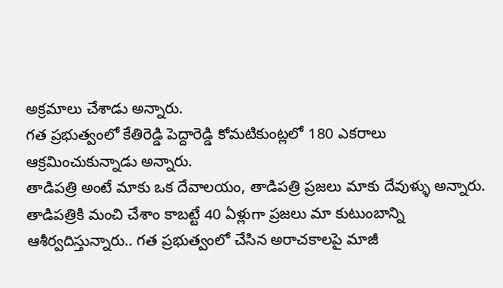అక్రమాలు చేశాడు అన్నారు.
గత ప్రభుత్వంలో కేతిరెడ్డి పెద్దారెడ్డి కోమటికుంట్లలో 180 ఎకరాలు ఆక్రమించుకున్నాడు అన్నారు.
తాడిపత్రి అంటే మాకు ఒక దేవాలయం, తాడిపత్రి ప్రజలు మాకు దేవుళ్ళు అన్నారు. తాడిపత్రికి మంచి చేశాం కాబట్టే 40 ఏళ్లుగా ప్రజలు మా కుటుంబాన్ని ఆశీర్వదిస్తున్నారు.. గత ప్రభుత్వంలో చేసిన అరాచకాలపై మాజీ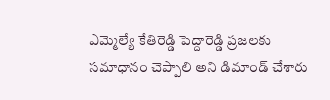ఎమ్మెల్యే కేతిరెడ్డి పెద్దారెడ్డి ప్రజలకు సమాధానం చెప్పాలి అని డిమాండ్ చేశారు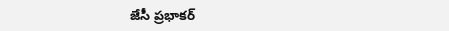జేసీ ప్రభాకర్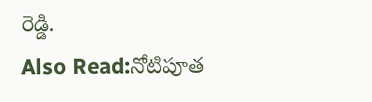రెడ్డి.
Also Read:నోటిపూత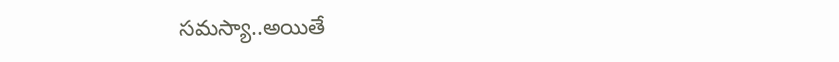సమస్యా..అయితే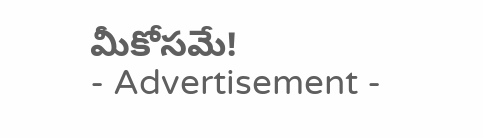మీకోసమే!
- Advertisement -